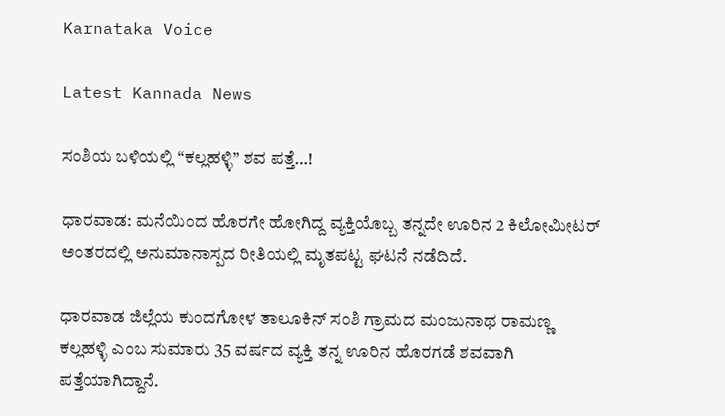Karnataka Voice

Latest Kannada News

ಸಂಶಿಯ ಬಳಿಯಲ್ಲಿ “ಕಲ್ಲಹಳ್ಳಿ” ಶವ ಪತ್ತೆ…!

ಧಾರವಾಡ: ಮನೆಯಿಂದ ಹೊರಗೇ ಹೋಗಿದ್ದ ವ್ಯಕ್ತಿಯೊಬ್ಬ ತನ್ನದೇ ಊರಿನ 2 ಕಿಲೋಮೀಟರ್ ಅಂತರದಲ್ಲಿ ಅನುಮಾನಾಸ್ಪದ ರೀತಿಯಲ್ಲಿ ಮೃತಪಟ್ಟ ಘಟನೆ ನಡೆದಿದೆ.

ಧಾರವಾಡ ಜಿಲ್ಲೆಯ ಕುಂದಗೋಳ ತಾಲೂಕಿನ್ ಸಂಶಿ ಗ್ರಾಮದ ಮಂಜುನಾಥ ರಾಮಣ್ಣ ಕಲ್ಲಹಳ್ಳಿ ಎಂಬ ಸುಮಾರು 35 ವರ್ಷದ ವ್ಯಕ್ತಿ ತನ್ನ ಊರಿನ ಹೊರಗಡೆ ಶವವಾಗಿ ಪತ್ತೆಯಾಗಿದ್ದಾನೆ.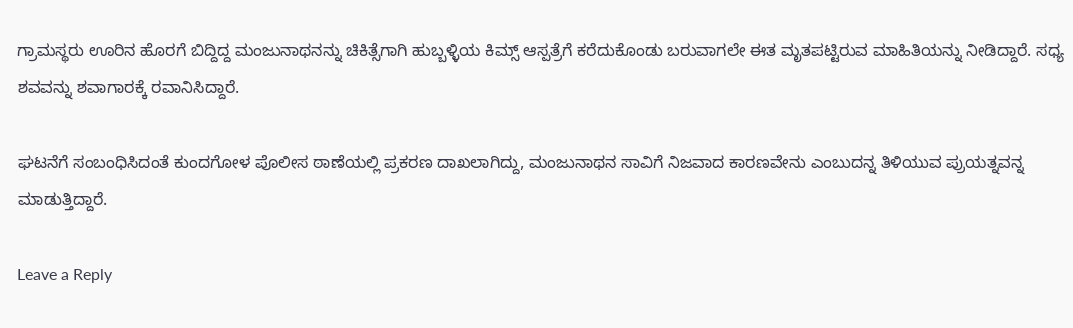ಗ್ರಾಮಸ್ಥರು ಊರಿನ ಹೊರಗೆ ಬಿದ್ದಿದ್ದ ಮಂಜುನಾಥನನ್ನು ಚಿಕಿತ್ಸೆಗಾಗಿ ಹುಬ್ಬಳ್ಳಿಯ ಕಿಮ್ಸ್ ಆಸ್ಪತ್ರೆಗೆ ಕರೆದುಕೊಂಡು ಬರುವಾಗಲೇ ಈತ ಮೃತಪಟ್ಟಿರುವ ಮಾಹಿತಿಯನ್ನು ನೀಡಿದ್ದಾರೆ. ಸಧ್ಯ ಶವವನ್ನು ಶವಾಗಾರಕ್ಕೆ ರವಾನಿಸಿದ್ದಾರೆ.

ಘಟನೆಗೆ ಸಂಬಂಧಿಸಿದಂತೆ ಕುಂದಗೋಳ ಪೊಲೀಸ ಠಾಣೆಯಲ್ಲಿ ಪ್ರಕರಣ ದಾಖಲಾಗಿದ್ದು, ಮಂಜುನಾಥನ ಸಾವಿಗೆ ನಿಜವಾದ ಕಾರಣವೇನು ಎಂಬುದನ್ನ ತಿಳಿಯುವ ಪ್ರುಯತ್ನವನ್ನ ಮಾಡುತ್ತಿದ್ದಾರೆ.

Leave a Reply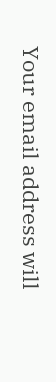Your email address will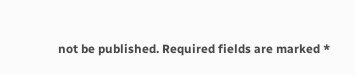not be published. Required fields are marked *